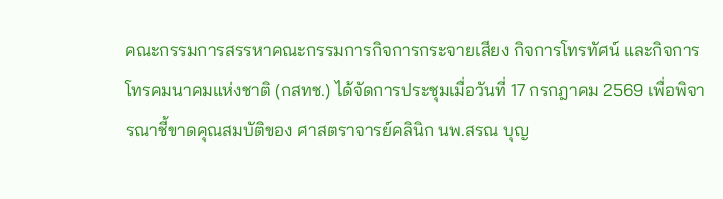คณะกรรมการสรรหาคณะกรรมการกิจการกระจายเสียง กิจการโทรทัศน์ และกิจการโทรคมนาคมแห่งชาติ (กสทช.) ได้จัดการประชุมเมื่อวันที่ 17 กรกฎาคม 2569 เพื่อพิจารณาชี้ขาดคุณสมบัติของ ศาสตราจารย์คลินิก นพ.สรณ บุญ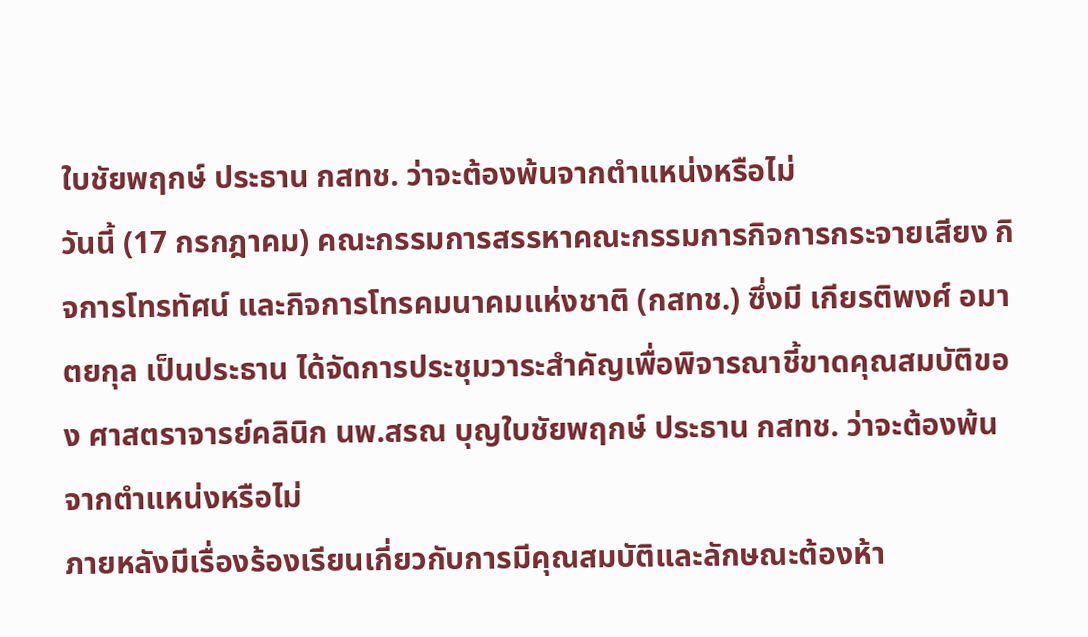ใบชัยพฤกษ์ ประธาน กสทช. ว่าจะต้องพ้นจากตำแหน่งหรือไม่
วันนี้ (17 กรกฎาคม) คณะกรรมการสรรหาคณะกรรมการกิจการกระจายเสียง กิจการโทรทัศน์ และกิจการโทรคมนาคมแห่งชาติ (กสทช.) ซึ่งมี เกียรติพงศ์ อมาตยกุล เป็นประธาน ได้จัดการประชุมวาระสำคัญเพื่อพิจารณาชี้ขาดคุณสมบัติของ ศาสตราจารย์คลินิก นพ.สรณ บุญใบชัยพฤกษ์ ประธาน กสทช. ว่าจะต้องพ้นจากตำแหน่งหรือไม่
ภายหลังมีเรื่องร้องเรียนเกี่ยวกับการมีคุณสมบัติและลักษณะต้องห้า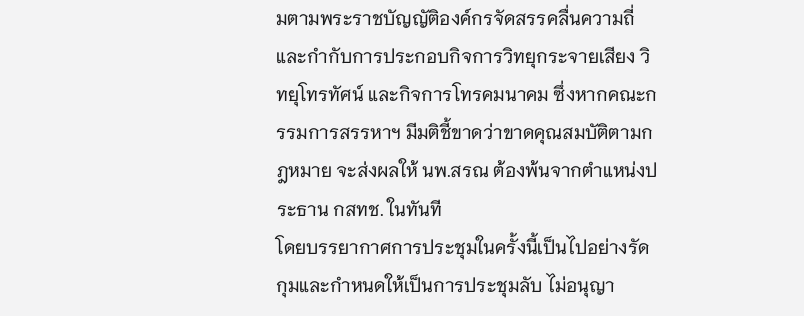มตามพระราชบัญญัติองค์กรจัดสรรคลื่นความถี่และกำกับการประกอบกิจการวิทยุกระจายเสียง วิทยุโทรทัศน์ และกิจการโทรคมนาคม ซึ่งหากคณะกรรมการสรรหาฯ มีมติชี้ขาดว่าขาดคุณสมบัติตามกฎหมาย จะส่งผลให้ นพ.สรณ ต้องพ้นจากตำแหน่งประธาน กสทช. ในทันที
โดยบรรยากาศการประชุมในครั้งนี้เป็นไปอย่างรัดกุมและกำหนดให้เป็นการประชุมลับ ไม่อนุญา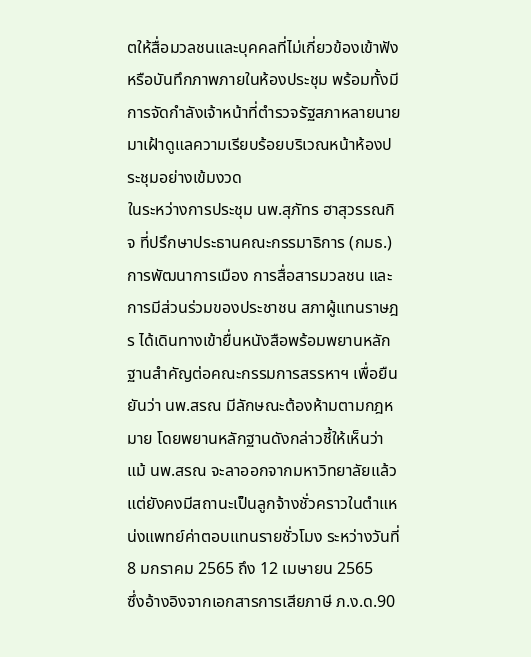ตให้สื่อมวลชนและบุคคลที่ไม่เกี่ยวข้องเข้าฟังหรือบันทึกภาพภายในห้องประชุม พร้อมทั้งมีการจัดกำลังเจ้าหน้าที่ตำรวจรัฐสภาหลายนายมาเฝ้าดูแลความเรียบร้อยบริเวณหน้าห้องประชุมอย่างเข้มงวด
ในระหว่างการประชุม นพ.สุภัทร ฮาสุวรรณกิจ ที่ปรึกษาประธานคณะกรรมาธิการ (กมธ.) การพัฒนาการเมือง การสื่อสารมวลชน และการมีส่วนร่วมของประชาชน สภาผู้แทนราษฎร ได้เดินทางเข้ายื่นหนังสือพร้อมพยานหลักฐานสำคัญต่อคณะกรรมการสรรหาฯ เพื่อยืนยันว่า นพ.สรณ มีลักษณะต้องห้ามตามกฎหมาย โดยพยานหลักฐานดังกล่าวชี้ให้เห็นว่า แม้ นพ.สรณ จะลาออกจากมหาวิทยาลัยแล้ว แต่ยังคงมีสถานะเป็นลูกจ้างชั่วคราวในตำแหน่งแพทย์ค่าตอบแทนรายชั่วโมง ระหว่างวันที่ 8 มกราคม 2565 ถึง 12 เมษายน 2565
ซึ่งอ้างอิงจากเอกสารการเสียภาษี ภ.ง.ด.90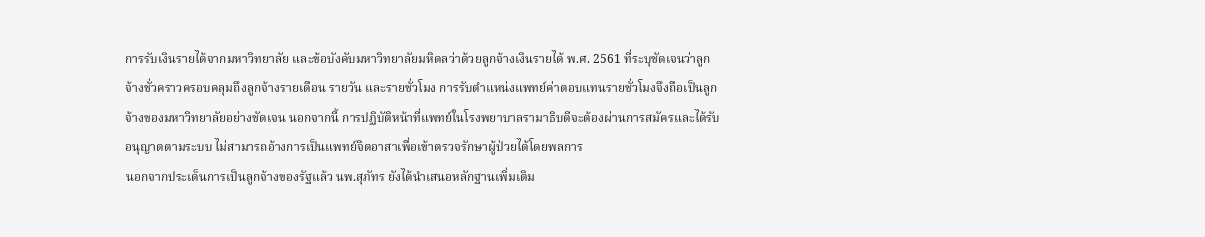การรับเงินรายได้จากมหาวิทยาลัย และข้อบังคับมหาวิทยาลัยมหิดลว่าด้วยลูกจ้างเงินรายได้ พ.ศ. 2561 ที่ระบุชัดเจนว่าลูกจ้างชั่วคราวครอบคลุมถึงลูกจ้างรายเดือน รายวัน และรายชั่วโมง การรับตำแหน่งแพทย์ค่าตอบแทนรายชั่วโมงจึงถือเป็นลูกจ้างของมหาวิทยาลัยอย่างชัดเจน นอกจากนี้ การปฏิบัติหน้าที่แพทย์ในโรงพยาบาลรามาธิบดีจะต้องผ่านการสมัครและได้รับอนุญาตตามระบบ ไม่สามารถอ้างการเป็นแพทย์จิตอาสาเพื่อเข้าตรวจรักษาผู้ป่วยได้โดยพลการ
นอกจากประเด็นการเป็นลูกจ้างของรัฐแล้ว นพ.สุภัทร ยังได้นำเสนอหลักฐานเพิ่มเติม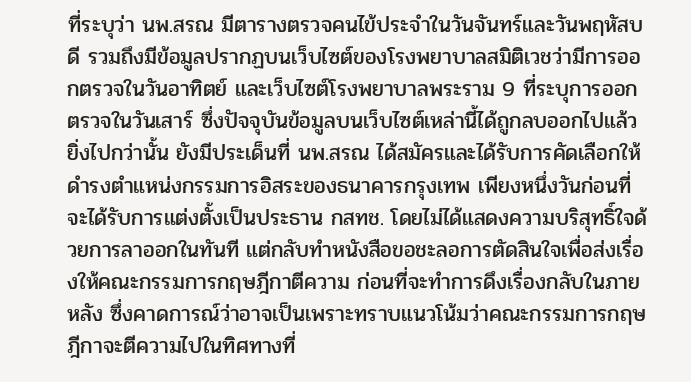ที่ระบุว่า นพ.สรณ มีตารางตรวจคนไข้ประจำในวันจันทร์และวันพฤหัสบดี รวมถึงมีข้อมูลปรากฏบนเว็บไซต์ของโรงพยาบาลสมิติเวชว่ามีการออกตรวจในวันอาทิตย์ และเว็บไซต์โรงพยาบาลพระราม 9 ที่ระบุการออกตรวจในวันเสาร์ ซึ่งปัจจุบันข้อมูลบนเว็บไซต์เหล่านี้ได้ถูกลบออกไปแล้ว
ยิ่งไปกว่านั้น ยังมีประเด็นที่ นพ.สรณ ได้สมัครและได้รับการคัดเลือกให้ดำรงตำแหน่งกรรมการอิสระของธนาคารกรุงเทพ เพียงหนึ่งวันก่อนที่จะได้รับการแต่งตั้งเป็นประธาน กสทช. โดยไม่ได้แสดงความบริสุทธิ์ใจด้วยการลาออกในทันที แต่กลับทำหนังสือขอชะลอการตัดสินใจเพื่อส่งเรื่องให้คณะกรรมการกฤษฎีกาตีความ ก่อนที่จะทำการดึงเรื่องกลับในภายหลัง ซึ่งคาดการณ์ว่าอาจเป็นเพราะทราบแนวโน้มว่าคณะกรรมการกฤษฎีกาจะตีความไปในทิศทางที่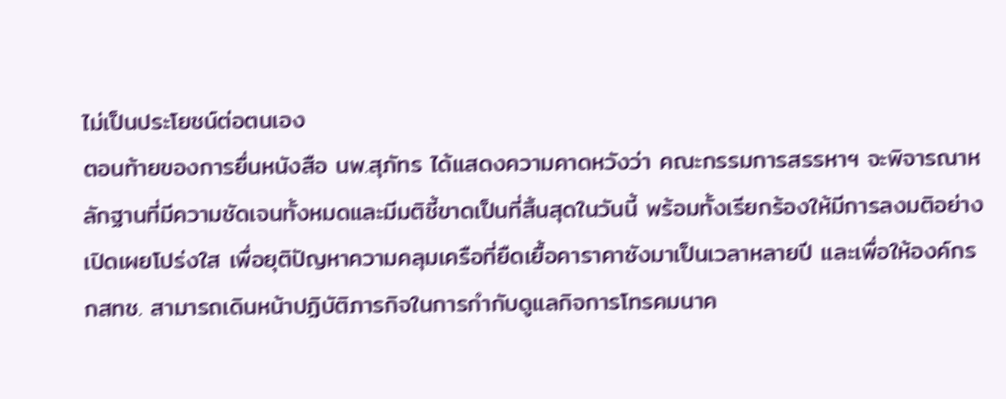ไม่เป็นประโยชน์ต่อตนเอง
ตอนท้ายของการยื่นหนังสือ นพ.สุภัทร ได้แสดงความคาดหวังว่า คณะกรรมการสรรหาฯ จะพิจารณาหลักฐานที่มีความชัดเจนทั้งหมดและมีมติชี้ขาดเป็นที่สิ้นสุดในวันนี้ พร้อมทั้งเรียกร้องให้มีการลงมติอย่างเปิดเผยโปร่งใส เพื่อยุติปัญหาความคลุมเครือที่ยืดเยื้อคาราคาซังมาเป็นเวลาหลายปี และเพื่อให้องค์กร กสทช. สามารถเดินหน้าปฏิบัติภารกิจในการกำกับดูแลกิจการโทรคมนาค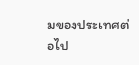มของประเทศต่อไป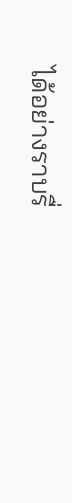ได้อย่างราบรื่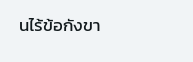นไร้ข้อกังขา